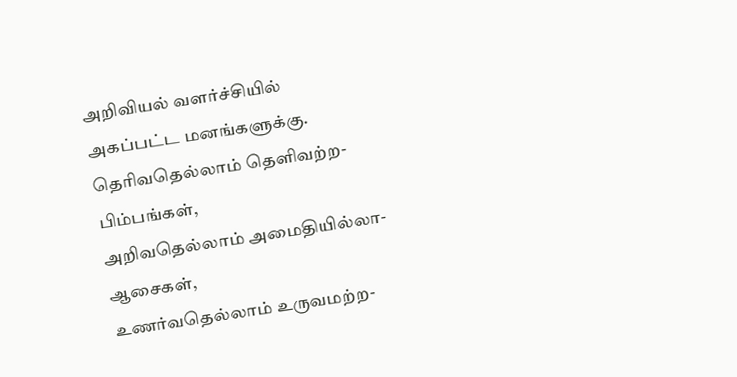அறிவியல் வளர்ச்சியில்
அகப்பட்ட மனங்களுக்கு.
தெரிவதெல்லாம் தெளிவற்ற-பிம்பங்கள்,
அறிவதெல்லாம் அமைதியில்லா-ஆசைகள்,
உணர்வதெல்லாம் உருவமற்ற-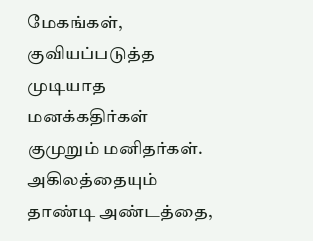மேகங்கள்,
குவியப்படுத்த முடியாத மனக்கதிர்கள்
குமுறும் மனிதர்கள்.
அகிலத்தையும் தாண்டி அண்டத்தை,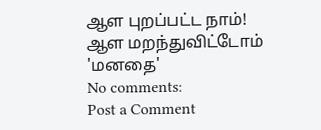ஆள புறப்பட்ட நாம்!
ஆள மறந்துவிட்டோம்
'மனதை'
No comments:
Post a Comment